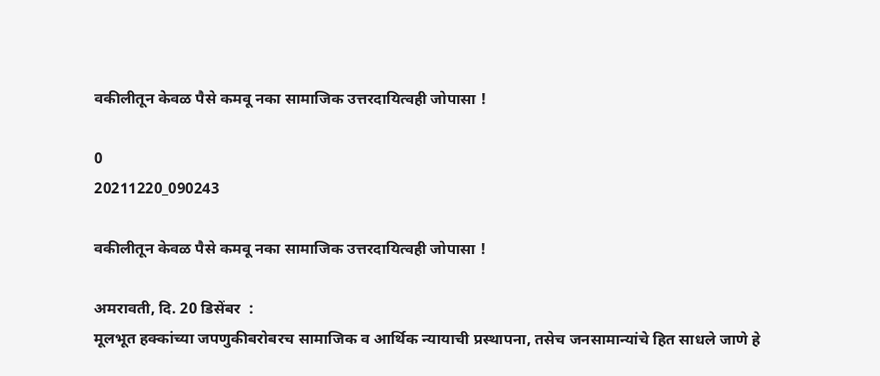वकीलीतून केवळ पैसे कमवू नका सामाजिक उत्तरदायित्वही जोपासा !

0
20211220_090243

वकीलीतून केवळ पैसे कमवू नका सामाजिक उत्तरदायित्वही जोपासा !

अमरावती, दि. 20 डिसेंबर  :
मूलभूत हक्कांच्या जपणुकीबरोबरच सामाजिक व आर्थिक न्यायाची प्रस्थापना, तसेच जनसामान्यांचे हित साधले जाणे हे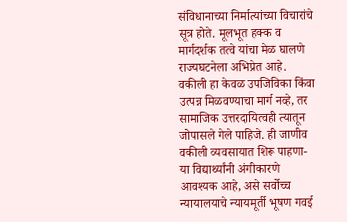संविधानाच्या निर्मात्यांच्या विचारांचे सूत्र होते. मूलभूत हक्क व मार्गदर्शक तत्वे यांचा मेळ घालणे राज्यघटनेला अभिप्रेत आहे. वकीली हा केवळ उपजिविका किंवा उत्पन्न मिळवण्याचा मार्ग नव्हे, तर सामाजिक उत्तरदायित्वही त्यातून जोपासले गेले पाहिजे. ही जाणीव वकीली व्यवसायात शिरू पाहणा-या विद्यार्थ्यांनी अंगीकारणे आवश्यक आहे, असे सर्वोच्च न्यायालयाचे न्यायमूर्ती भूषण गवई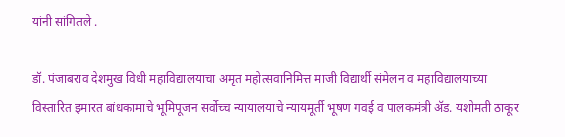यांनी सांगितले .

डॉ. पंजाबराव देशमुख विधी महाविद्यालयाचा अमृत महोत्सवानिमित्त माजी विद्यार्थी संमेलन व महाविद्यालयाच्या विस्तारित इमारत बांधकामाचे भूमिपूजन सर्वोच्च न्यायालयाचे न्यायमूर्ती भूषण गवई व पालकमंत्री ॲड. यशोमती ठाकूर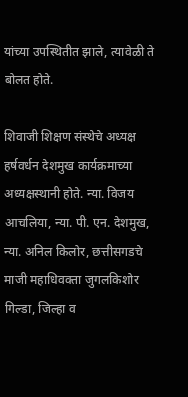यांच्या उपस्थितीत झाले, त्यावेळी ते बोलत होते.

शिवाजी शिक्षण संस्थेचे अध्यक्ष हर्षवर्धन देशमुख कार्यक्रमाच्या अध्यक्षस्थानी होते. न्या. विजय आचलिया, न्या. पी. एन. देशमुख, न्या. अनिल किलोर, छत्तीसगडचे माजी महाधिवक्ता जुगलकिशोर गिल्डा, जिल्हा व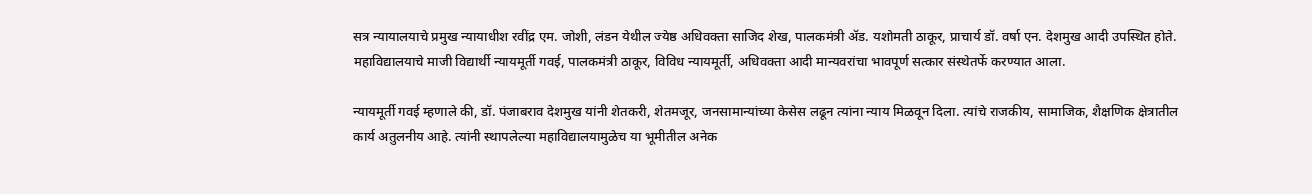सत्र न्यायालयाचे प्रमुख न्यायाधीश रवींद्र एम. जोशी, लंडन येथील ज्येष्ठ अधिवक्ता साजिद शेख, पालकमंत्री ॲड. यशोमती ठाकूर, प्राचार्य डॉ. वर्षा एन. देशमुख आदी उपस्थित होते. महाविद्यालयाचे माजी विद्यार्थी न्यायमूर्ती गवई, पालकमंत्री ठाकूर, विविध न्यायमूर्ती, अधिवक्ता आदी मान्यवरांचा भावपूर्ण सत्कार संस्थेतर्फे करण्यात आला.

न्यायमूर्ती गवई म्हणाले की, डॉ. पंजाबराव देशमुख यांनी शेतकरी, शेतमजूर, जनसामान्यांच्या केसेस लढून त्यांना न्याय मिळवून दिला. त्यांचे राजकीय, सामाजिक, शैक्षणिक क्षेत्रातील कार्य अतुलनीय आहे. त्यांनी स्थापलेल्या महाविद्यालयामुळेच या भूमीतील अनेक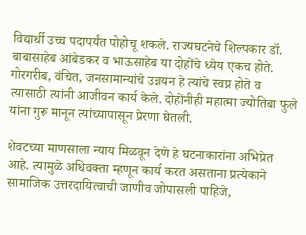विद्यार्थी उच्च पदापर्यंत पोहोचू शकले. राज्यघटनेचे शिल्पकार डॉ. बाबासाहेब आंबेडकर व भाऊसाहेब या दोहोंचे ध्येय एकच होते. गोरगरीब, वंचित, जनसामान्यांचे उन्नयन हे त्यांचे स्वप्न होते व त्यासाठी त्यांनी आजीवन कार्य केले. दोहोंनीही महात्मा ज्योतिबा फुले यांना गुरू मानून त्यांच्यापासून प्रेरणा घेतली.

शेवटच्या माणसाला न्याय मिळवून देणे हे घटनाकारांना अभिप्रेत आहे. त्यामुळे अधिवक्ता म्हणून कार्य करत असताना प्रत्येकाने सामाजिक उत्तरदायित्वाची जाणीव जोपासली पाहिजे,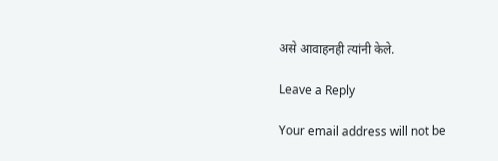असे आवाहनही त्यांनी केले.

Leave a Reply

Your email address will not be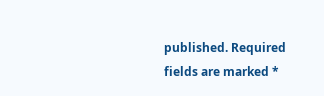published. Required fields are marked *